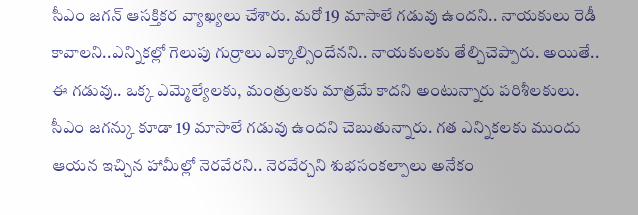సీఎం జగన్ ఆసక్తికర వ్యాఖ్యలు చేశారు. మరో 19 మాసాలే గడువు ఉందని.. నాయకులు రెడీ కావాలని..ఎన్నికల్లో గెలుపు గుర్రాలు ఎక్కాల్సిందేనని.. నాయకులకు తేల్చిచెప్పారు. అయితే.. ఈ గడువు.. ఒక్క ఎమ్మెల్యేలకు, మంత్రులకు మాత్రమే కాదని అంటున్నారు పరిశీలకులు. సీఎం జగన్కు కూడా 19 మాసాలే గడువు ఉందని చెబుతున్నారు. గత ఎన్నికలకు ముందు ఆయన ఇచ్చిన హామీల్లో నెరవేరని.. నెరవేర్చని శుభసంకల్పాలు అనేకం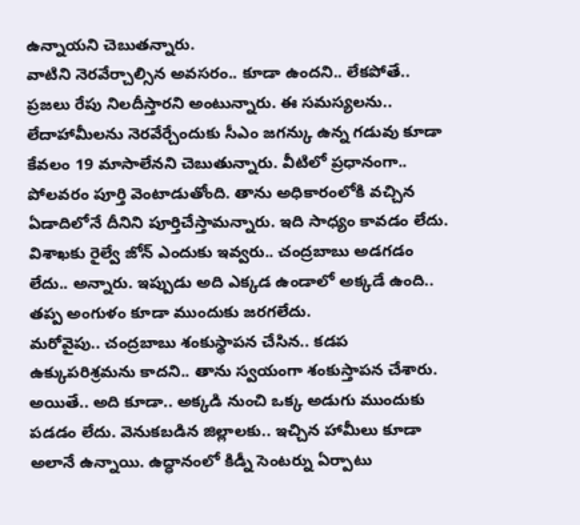ఉన్నాయని చెబుతన్నారు.
వాటిని నెరవేర్చాల్సిన అవసరం.. కూడా ఉందని.. లేకపోతే.. ప్రజలు రేపు నిలదీస్తారని అంటున్నారు. ఈ సమస్యలను.. లేదాహామీలను నెరవేర్చేందుకు సీఎం జగన్కు ఉన్న గడువు కూడా కేవలం 19 మాసాలేనని చెబుతున్నారు. వీటిలో ప్రధానంగా.. పోలవరం పూర్తి వెంటాడుతోంది. తాను అధికారంలోకి వచ్చిన ఏడాదిలోనే దీనిని పూర్తిచేస్తామన్నారు. ఇది సాధ్యం కావడం లేదు. విశాఖకు రైల్వే జోన్ ఎందుకు ఇవ్వరు.. చంద్రబాబు అడగడం లేదు.. అన్నారు. ఇప్పుడు అది ఎక్కడ ఉండాలో అక్కడే ఉంది.. తప్ప అంగుళం కూడా ముందుకు జరగలేదు.
మరోవైపు.. చంద్రబాబు శంకుస్థాపన చేసిన.. కడప ఉక్కుపరిశ్రమను కాదని.. తాను స్వయంగా శంకుస్తాపన చేశారు. అయితే.. అది కూడా.. అక్కడి నుంచి ఒక్క అడుగు ముందుకు పడడం లేదు. వెనుకబడిన జిల్లాలకు.. ఇచ్చిన హామీలు కూడా అలానే ఉన్నాయి. ఉద్ధానంలో కిడ్నీ సెంటర్ను ఏర్పాటు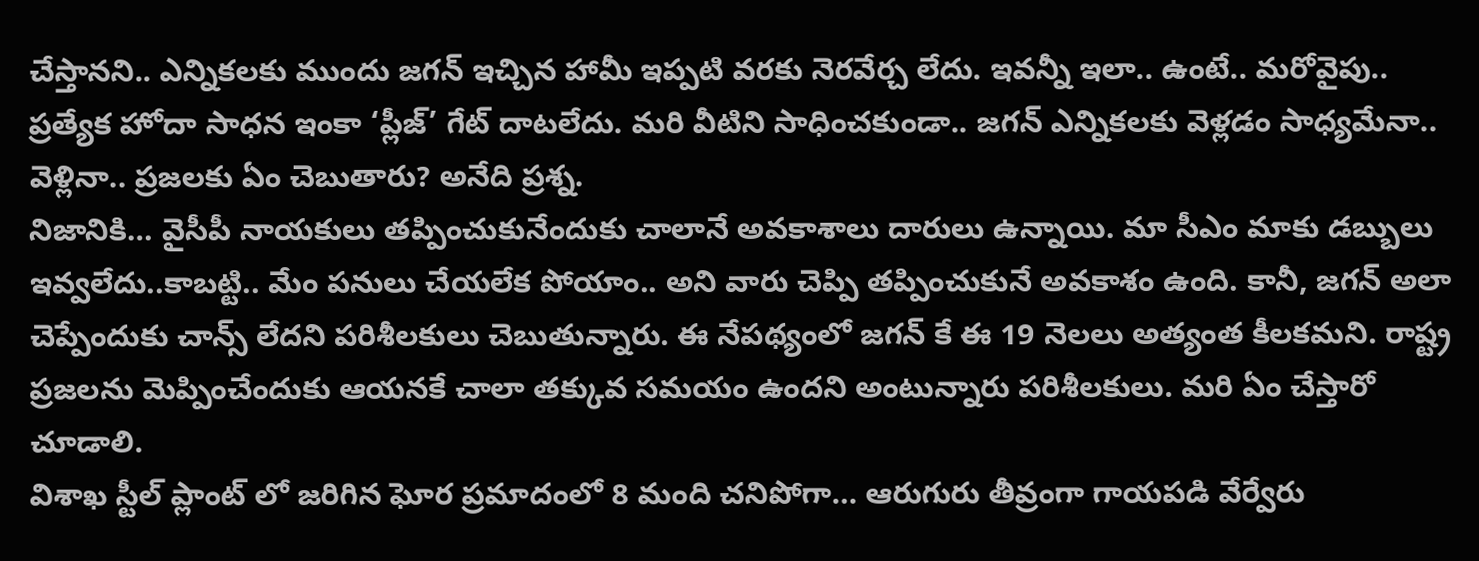చేస్తానని.. ఎన్నికలకు ముందు జగన్ ఇచ్చిన హామీ ఇప్పటి వరకు నెరవేర్చ లేదు. ఇవన్నీ ఇలా.. ఉంటే.. మరోవైపు.. ప్రత్యేక హోదా సాధన ఇంకా ‘ప్లీజ్’ గేట్ దాటలేదు. మరి వీటిని సాధించకుండా.. జగన్ ఎన్నికలకు వెళ్లడం సాధ్యమేనా.. వెళ్లినా.. ప్రజలకు ఏం చెబుతారు? అనేది ప్రశ్న.
నిజానికి… వైసీపీ నాయకులు తప్పించుకునేందుకు చాలానే అవకాశాలు దారులు ఉన్నాయి. మా సీఎం మాకు డబ్బులు ఇవ్వలేదు..కాబట్టి.. మేం పనులు చేయలేక పోయాం.. అని వారు చెప్పి తప్పించుకునే అవకాశం ఉంది. కానీ, జగన్ అలా చెప్పేందుకు చాన్స్ లేదని పరిశీలకులు చెబుతున్నారు. ఈ నేపథ్యంలో జగన్ కే ఈ 19 నెలలు అత్యంత కీలకమని. రాష్ట్ర ప్రజలను మెప్పించేందుకు ఆయనకే చాలా తక్కువ సమయం ఉందని అంటున్నారు పరిశీలకులు. మరి ఏం చేస్తారో చూడాలి.
విశాఖ స్టీల్ ప్లాంట్ లో జరిగిన ఘోర ప్రమాదంలో 8 మంది చనిపోగా… ఆరుగురు తీవ్రంగా గాయపడి వేర్వేరు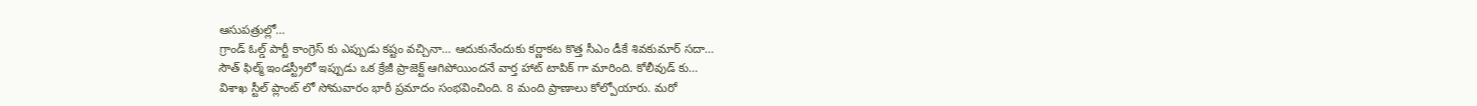ఆసుపత్రుల్లో…
గ్రాండ్ ఓల్డ్ పార్టీ కాంగ్రెస్ కు ఎప్పుడు కష్టం వచ్చినా… ఆదుకునేందుకు కర్ణాకట కొత్త సీఎం డీకే శివకుమార్ సదా…
సౌత్ ఫిల్మ్ ఇండస్ట్రీలో ఇప్పుడు ఒక క్రేజీ ప్రాజెక్ట్ ఆగిపోయిందనే వార్త హాట్ టాపిక్ గా మారింది. కోలీవుడ్ కు…
విశాఖ స్టీల్ ప్లాంట్ లో సోమవారం భారీ ప్రమాదం సంభవించింది. 8 మంది ప్రాణాలు కోల్పోయారు. మరో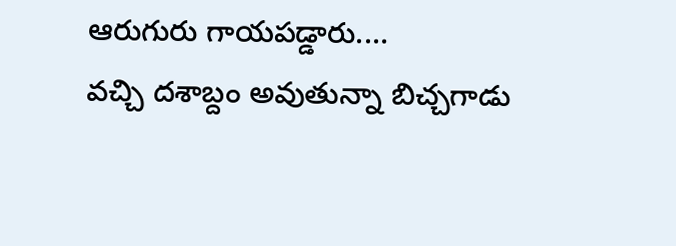ఆరుగురు గాయపడ్డారు.…
వచ్చి దశాబ్దం అవుతున్నా బిచ్చగాడు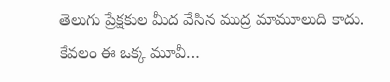తెలుగు ప్రేక్షకుల మీద వేసిన ముద్ర మామూలుది కాదు. కేవలం ఈ ఒక్క మూవీ…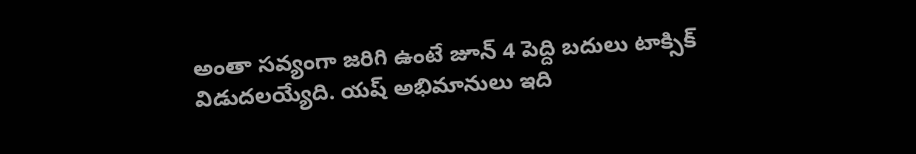అంతా సవ్యంగా జరిగి ఉంటే జూన్ 4 పెద్ది బదులు టాక్సిక్ విడుదలయ్యేది. యష్ అభిమానులు ఇది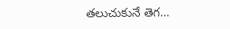తలుచుకునే తెగ…